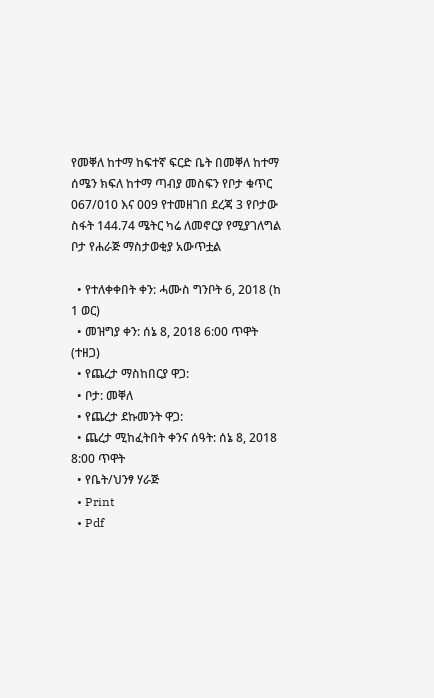የመቐለ ከተማ ከፍተኛ ፍርድ ቤት በመቐለ ከተማ ሰሜን ክፍለ ከተማ ጣብያ መስፍን የቦታ ቁጥር 067/010 እና 009 የተመዘገበ ደረጃ 3 የቦታው ስፋት 144.74 ሜትር ካሬ ለመኖርያ የሚያገለግል ቦታ የሐራጅ ማስታወቂያ አውጥቷል

  • የተለቀቀበት ቀን: ሓሙስ ግንቦት 6, 2018 (ከ 1 ወር)
  • መዝግያ ቀን: ሰኔ 8, 2018 6:00 ጥዋት (ተዘጋ)
  • የጨረታ ማስከበርያ ዋጋ:
  • ቦታ: መቐለ
  • የጨረታ ደኩመንት ዋጋ:
  • ጨረታ ሚከፈትበት ቀንና ሰዓት: ሰኔ 8, 2018 8:00 ጥዋት
  • የቤት/ህንፃ ሃራጅ
  • Print
  • Pdf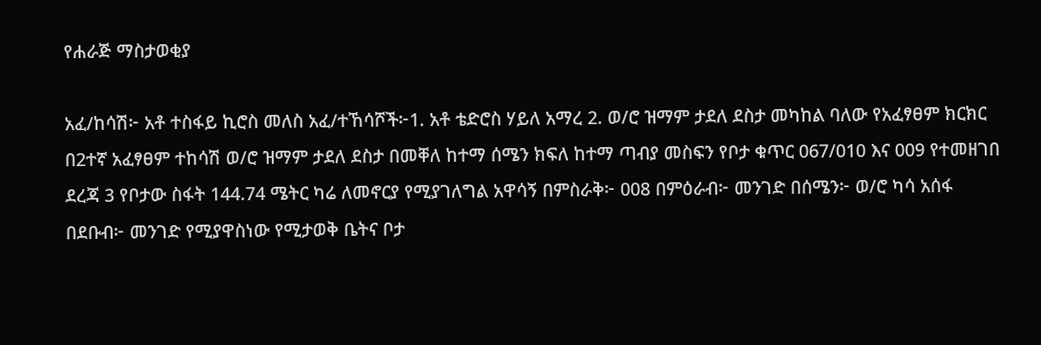የሐራጅ ማስታወቂያ

አፈ/ከሳሽ፦ አቶ ተስፋይ ኪሮስ መለስ አፈ/ተኸሳሾች፦1. አቶ ቴድሮስ ሃይለ አማረ 2. ወ/ሮ ዝማም ታደለ ደስታ መካከል ባለው የአፈፃፀም ክርክር በ2ተኛ አፈፃፀም ተከሳሽ ወ/ሮ ዝማም ታደለ ደስታ በመቐለ ከተማ ሰሜን ክፍለ ከተማ ጣብያ መስፍን የቦታ ቁጥር 067/010 እና 009 የተመዘገበ ደረጃ 3 የቦታው ስፋት 144.74 ሜትር ካሬ ለመኖርያ የሚያገለግል አዋሳኝ በምስራቅ፦ 008 በምዕራብ፦ መንገድ በሰሜን፦ ወ/ሮ ካሳ አሰፋ በደቡብ፦ መንገድ የሚያዋስነው የሚታወቅ ቤትና ቦታ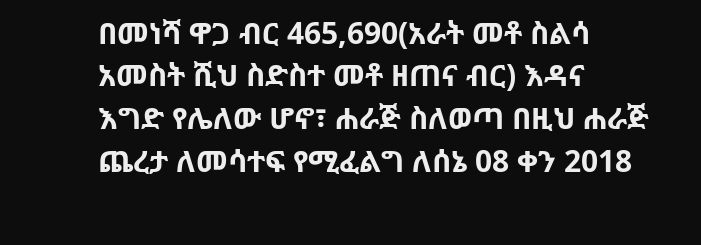በመነሻ ዋጋ ብር 465,690(አራት መቶ ስልሳ አመስት ሺህ ስድስተ መቶ ዘጠና ብር) እዳና እግድ የሌለው ሆኖ፣ ሐራጅ ስለወጣ በዚህ ሐራጅ ጨረታ ለመሳተፍ የሚፈልግ ለሰኔ 08 ቀን 2018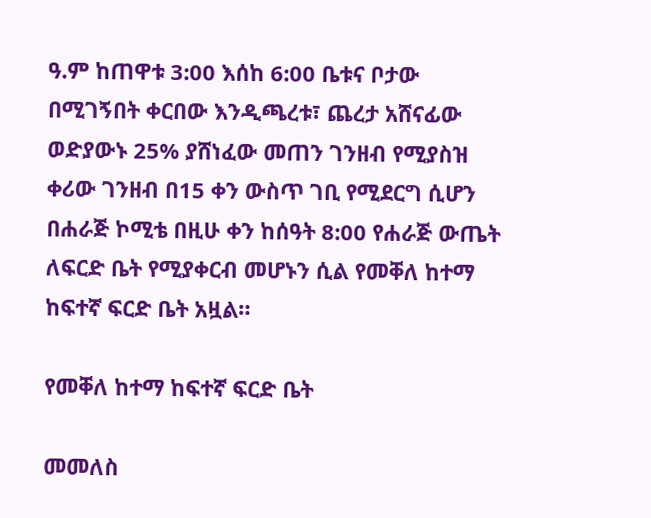ዓ.ም ከጠዋቱ 3:00 እሰከ 6:00 ቤቱና ቦታው በሚገኝበት ቀርበው እንዲጫረቱ፣ ጨረታ አሸናፊው ወድያውኑ 25% ያሸነፈው መጠን ገንዘብ የሚያስዝ ቀሪው ገንዘብ በ15 ቀን ውስጥ ገቢ የሚደርግ ሲሆን በሐራጅ ኮሚቴ በዚሁ ቀን ከሰዓት 8:00 የሐራጅ ውጤት ለፍርድ ቤት የሚያቀርብ መሆኑን ሲል የመቐለ ከተማ ከፍተኛ ፍርድ ቤት አዟል።

የመቐለ ከተማ ከፍተኛ ፍርድ ቤት

መመለስ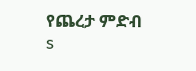የጨረታ ምድብ
s